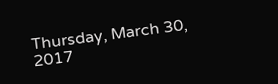Thursday, March 30, 2017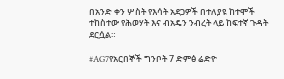በአንድ ቀን ሦስት የእሳት አደጋዎች በተለያዩ ከተሞች ተከስተው የሕወሃት እና ብአዴን ንብረት ላይ ከፍተኛ ጉዳት ደርሷል።

#AG7የአርበኞች ግንቦት 7 ድምፅ ሬድዮ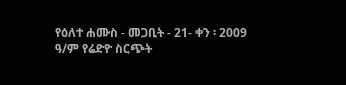የዕለተ ሐሙስ - መጋቢት - 21- ቀን ፡ 2009 ዓ/ም የሬድዮ ስርጭት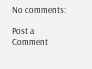No comments:

Post a Comment